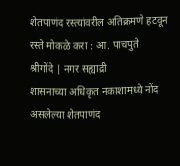शेतपाणंद रस्त्यांवरील अतिक्रमणे हटवून रस्ते मोकळे करा : आ. पाचपुते
श्रीगोंदे | नगर सह्याद्री
शासनाच्या अधिकृत नकाशामध्ये नोंद असलेल्या शेतपाणंद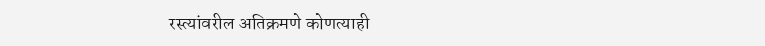रस्त्यांवरील अतिक्रमणे कोणत्याही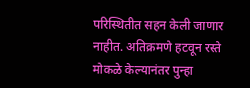परिस्थितीत सहन केली जाणार नाहीत. अतिक्रमणे हटवून रस्ते मोकळे केल्यानंतर पुन्हा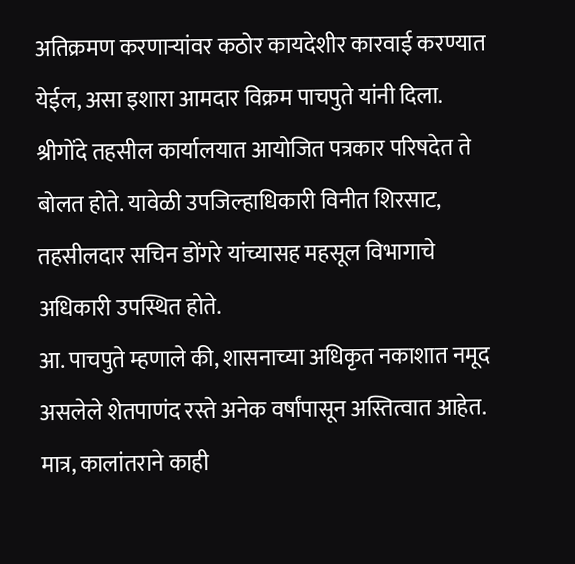अतिक्रमण करणाऱ्यांवर कठोर कायदेशीर कारवाई करण्यात येईल, असा इशारा आमदार विक्रम पाचपुते यांनी दिला.
श्रीगोंदे तहसील कार्यालयात आयोजित पत्रकार परिषदेत ते बोलत होते. यावेळी उपजिल्हाधिकारी विनीत शिरसाट, तहसीलदार सचिन डोंगरे यांच्यासह महसूल विभागाचे अधिकारी उपस्थित होते.
आ. पाचपुते म्हणाले की, शासनाच्या अधिकृत नकाशात नमूद असलेले शेतपाणंद रस्ते अनेक वर्षांपासून अस्तित्वात आहेत. मात्र, कालांतराने काही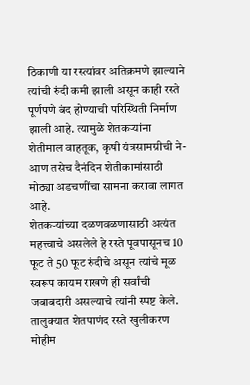ठिकाणी या रस्त्यांवर अतिक्रमणे झाल्याने त्यांची रुंदी कमी झाली असून काही रस्ते पूर्णपणे बंद होण्याची परिस्थिती निर्माण झाली आहे. त्यामुळे शेतकऱ्यांना शेतीमाल वाहतूक, कृषी यंत्रसामग्रीची ने-आण तसेच दैनंदिन शेतीकामांसाठी मोठ्या अडचणींचा सामना करावा लागत आहे.
शेतकऱ्यांच्या दळणवळणासाठी अत्यंत महत्त्वाचे असलेले हे रस्ते पूवपासूनच 10 फूट ते 50 फूट रुंदीचे असून त्यांचे मूळ स्वरूप कायम राखणे ही सर्वांची जबाबदारी असल्याचे त्यांनी स्पष्ट केले.
तालुक्यात शेतपाणंद रस्ते खुलीकरण मोहीम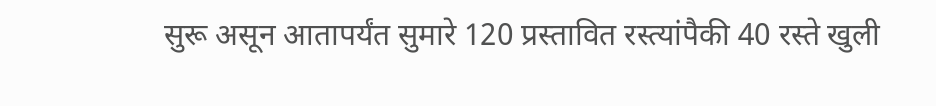सुरू असून आतापर्यंत सुमारे 120 प्रस्तावित रस्त्यांपैकी 40 रस्ते खुली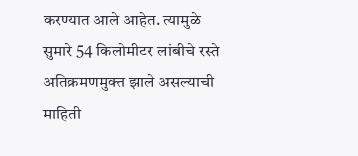करण्यात आले आहेत. त्यामुळे सुमारे 54 किलोमीटर लांबीचे रस्ते अतिक्रमणमुक्त झाले असल्याची माहिती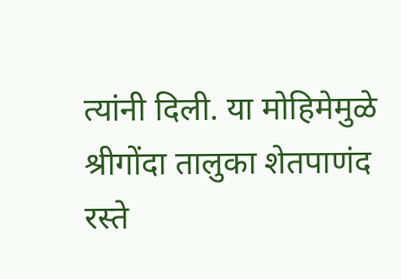त्यांनी दिली. या मोहिमेमुळे श्रीगोंदा तालुका शेतपाणंद रस्ते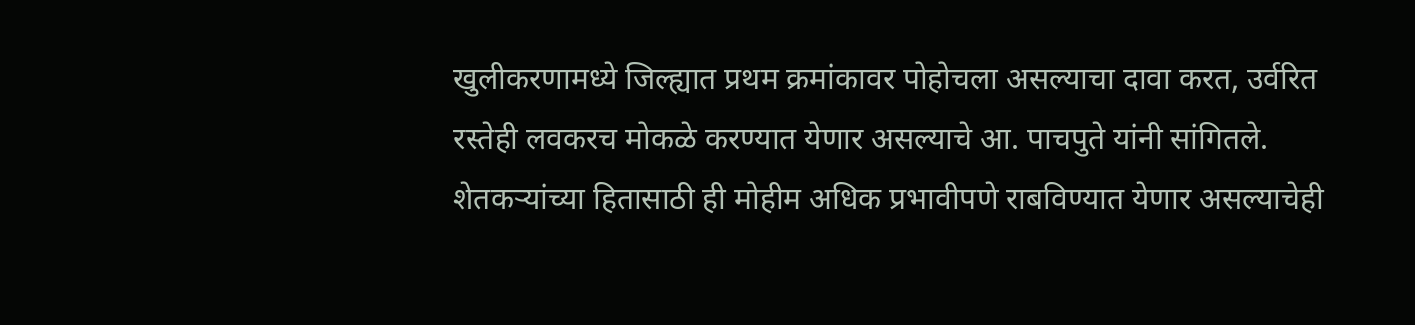खुलीकरणामध्ये जिल्ह्यात प्रथम क्रमांकावर पोहोचला असल्याचा दावा करत, उर्वरित रस्तेही लवकरच मोकळे करण्यात येणार असल्याचे आ. पाचपुते यांनी सांगितले. शेतकऱ्यांच्या हितासाठी ही मोहीम अधिक प्रभावीपणे राबविण्यात येणार असल्याचेही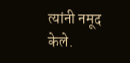त्यांनी नमूद केले.